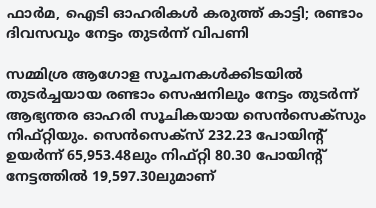ഫാർമ, ഐടി ഓഹരികൾ കരുത്ത് കാട്ടി; രണ്ടാം ദിവസവും നേട്ടം തുടർന്ന് വിപണി

സമ്മിശ്ര ആഗോള സൂചനകൾക്കിടയിൽ തുടർച്ചയായ രണ്ടാം സെഷനിലും നേട്ടം തുടർന്ന് ആഭ്യന്തര ഓഹരി സൂചികയായ സെൻസെക്സും നിഫ്റ്റിയും. സെൻസെക്‌സ് 232.23 പോയിന്റ് ഉയർന്ന് 65,953.48ലും നിഫ്റ്റി 80.30 പോയിന്റ് നേട്ടത്തിൽ 19,597.30ലുമാണ്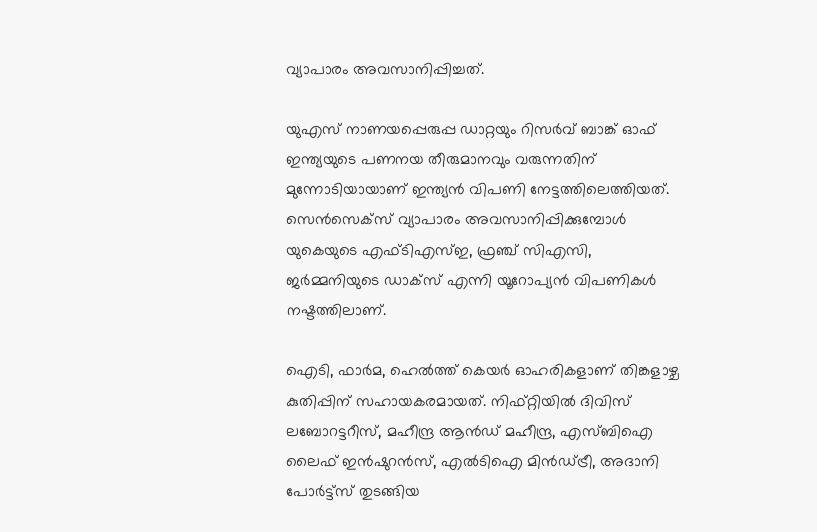വ്യാപാരം അവസാനിപ്പിച്ചത്.

യുഎസ് നാണയപ്പെരുപ്പ ഡാറ്റയും റിസർവ് ബാങ്ക് ഓഫ് ഇന്ത്യയുടെ പണനയ തീരുമാനവും വരുന്നതിന് മുന്നോടിയായാണ് ഇന്ത്യൻ വിപണി നേട്ടത്തിലെത്തിയത്. സെൻസെക്‌സ് വ്യാപാരം അവസാനിപ്പിക്കുമ്പോൾ യുകെയുടെ എഫ്‌ടിഎസ്ഇ, ഫ്രഞ്ച് സിഎസി, ജർമ്മനിയുടെ ഡാക്‌സ് എന്നി യൂറോപ്യൻ വിപണികൾ നഷ്ടത്തിലാണ്.

ഐടി, ഫാർമ, ഹെൽത്ത് കെയർ ഓഹരികളാണ് തിങ്കളാഴ്ച കുതിപ്പിന് സഹായകരമായത്. നിഫ്റ്റിയിൽ ദിവിസ് ലബോറട്ടറീസ്, മഹീന്ദ്ര ആൻഡ് മഹീന്ദ്ര, എസ്‌ബിഐ ലൈഫ് ഇൻഷുറൻസ്, എൽടിഐ മിൻഡ്‌ട്രീ, അദാനി പോർട്ട്‌സ് തുടങ്ങിയ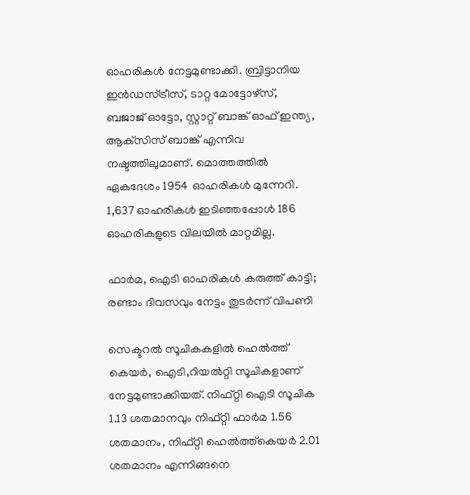ഓഹരികൾ നേട്ടമുണ്ടാക്കി. ബ്രിട്ടാനിയ ഇൻഡസ്‌ട്രീസ്, ടാറ്റ മോട്ടോഴ്‌സ്, ബജാജ് ഓട്ടോ, സ്റ്റാറ്റ് ബാങ്ക് ഓഫ് ഇന്ത്യ, ആക്‌സിസ് ബാങ്ക് എന്നിവ നഷ്ടത്തിലുമാണ്. മൊത്തത്തിൽ ഏകദേശം 1954 ഓഹരികൾ മുന്നേറി. 1,637 ഓഹരികൾ ഇടിഞ്ഞപ്പോൾ 186 ഓഹരികളുടെ വിലയിൽ മാറ്റമില്ല.

ഫാർമ, ഐടി ഓഹരികൾ കരുത്ത് കാട്ടി; രണ്ടാം ദിവസവും നേട്ടം തുടർന്ന് വിപണി

സെക്ടറൽ സൂചികകളിൽ ഹെൽത്ത് കെയർ, ഐടി,റിയൽറ്റി സൂചികളാണ് നേട്ടമുണ്ടാക്കിയത്. നിഫ്റ്റി ഐടി സൂചിക 1.13 ശതമാനവും നിഫ്റ്റി ഫാർമ 1.56 ശതമാനം, നിഫ്റ്റി ഹെൽത്ത്കെയർ 2.01 ശതമാനം എന്നിങ്ങനെ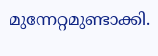മുന്നേറ്റമുണ്ടാക്കി.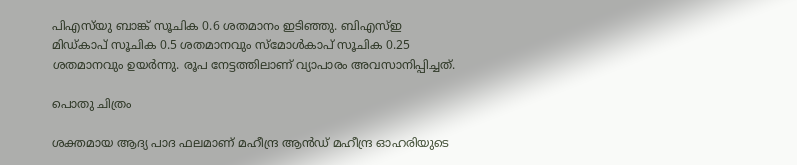പിഎസ്‍യു ബാങ്ക് സൂചിക 0.6 ശതമാനം ഇടിഞ്ഞു. ബിഎസ്ഇ മിഡ്കാപ് സൂചിക 0.5 ശതമാനവും സ്മോൾകാപ് സൂചിക 0.25 ശതമാനവും ഉയർന്നു. രൂപ നേട്ടത്തിലാണ് വ്യാപാരം അവസാനിപ്പിച്ചത്.

പൊതു ചിത്രം

ശക്തമായ ആദ്യ പാദ ഫലമാണ് മഹീന്ദ്ര ആൻഡ് മഹീന്ദ്ര ഓഹരിയുടെ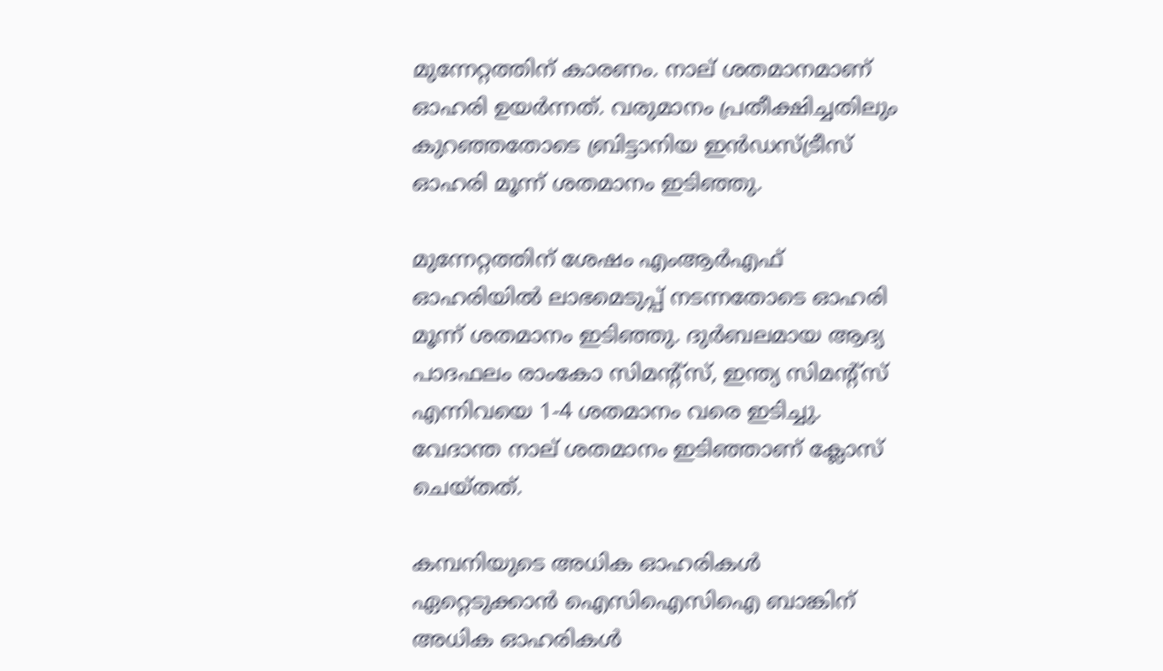മുന്നേറ്റത്തിന് കാരണം. നാല് ശതമാനമാണ് ഓഹരി ഉയർന്നത്. വരുമാനം പ്രതീക്ഷിച്ചതിലും കുറഞ്ഞതോടെ ബ്രിട്ടാനിയ ഇൻഡസ്ട്രീസ് ഓഹരി മൂന്ന് ശതമാനം ഇടിഞ്ഞു.

മുന്നേറ്റത്തിന് ശേഷം എംആർഎഫ് ഓഹരിയിൽ ലാഭമെടുപ്പ് നടന്നതോടെ ഓഹരി മൂന്ന് ശതമാനം ഇടിഞ്ഞു. ദുർബലമായ ആദ്യ പാദഫലം രാംകോ സിമന്റ്‌സ്, ഇന്ത്യ സിമന്റ്‌സ് എന്നിവയെ 1-4 ശതമാനം വരെ ഇടിച്ചു. വേദാന്ത നാല് ശതമാനം ഇടിഞ്ഞാണ് ക്ലോസ് ചെയ്തത്.

കമ്പനിയുടെ അധിക ഓഹരികൾ ഏറ്റെടുക്കാൻ ഐസിഐസിഐ ബാങ്കിന് അധിക ഓഹരികൾ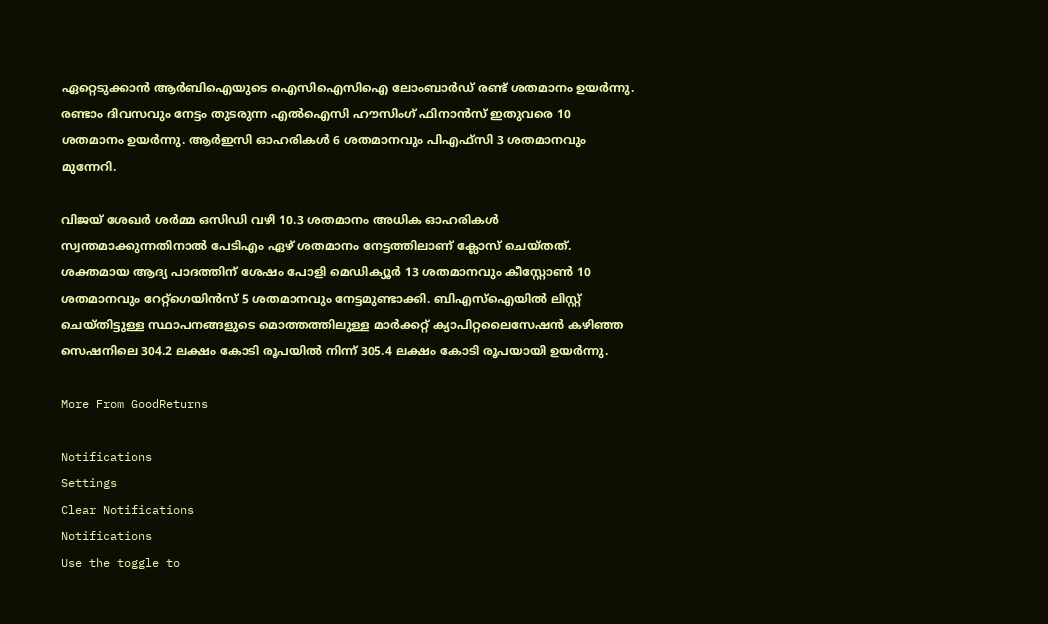ഏറ്റെടുക്കാൻ ആർബിഐയുടെ ഐസിഐസിഐ ലോംബാർഡ് രണ്ട് ശതമാനം ഉയർന്നു. രണ്ടാം ദിവസവും നേട്ടം തുടരുന്ന എൽഐസി ഹൗസിംഗ് ഫിനാൻസ് ഇതുവരെ 10 ശതമാനം ഉയർന്നു. ആർഇസി ഓഹരികൾ 6 ശതമാനവും പിഎഫ്സി 3 ശതമാനവും മുന്നേറി.

വിജയ് ശേഖർ ശർമ്മ ഒസിഡി വഴി 10.3 ശതമാനം അധിക ഓഹരികൾ സ്വന്തമാക്കുന്നതിനാൽ പേടിഎം ഏഴ് ശതമാനം നേട്ടത്തിലാണ് ക്ലോസ് ചെയ്തത്. ശക്തമായ ആദ്യ പാദത്തിന് ശേഷം പോളി മെഡിക്യൂർ 13 ശതമാനവും കീസ്റ്റോൺ 10 ശതമാനവും റേറ്റ്‌ഗെയിൻസ് 5 ശതമാനവും നേട്ടമുണ്ടാക്കി. ബിഎസ്ഐയിൽ ലിസ്റ്റ് ചെയ്തിട്ടുള്ള സ്ഥാപനങ്ങളുടെ മൊത്തത്തിലുള്ള മാർക്കറ്റ് ക്യാപിറ്റലൈസേഷൻ കഴിഞ്ഞ സെഷനിലെ 304.2 ലക്ഷം കോടി രൂപയിൽ നിന്ന് 305.4 ലക്ഷം കോടി രൂപയായി ഉയർന്നു.

More From GoodReturns

Notifications
Settings
Clear Notifications
Notifications
Use the toggle to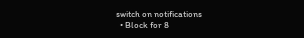switch on notifications
  • Block for 8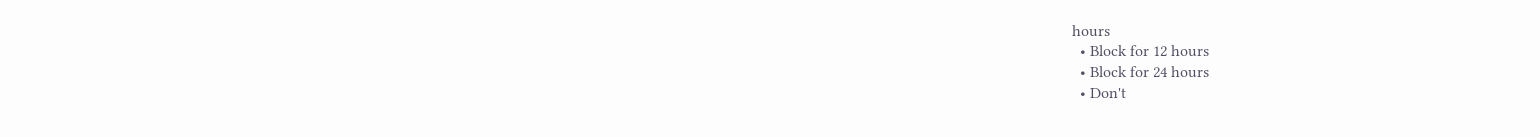hours
  • Block for 12 hours
  • Block for 24 hours
  • Don't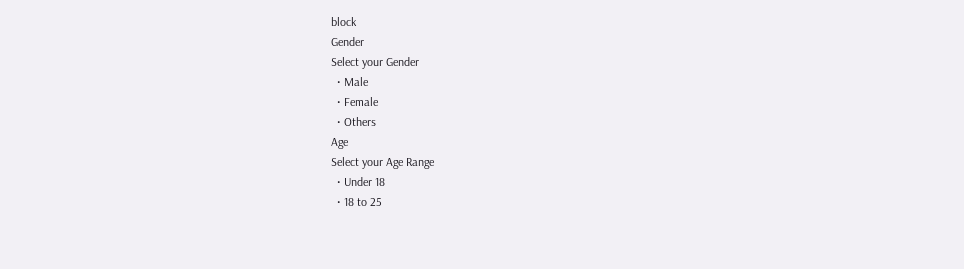block
Gender
Select your Gender
  • Male
  • Female
  • Others
Age
Select your Age Range
  • Under 18
  • 18 to 25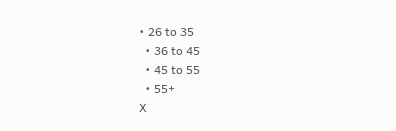• 26 to 35
  • 36 to 45
  • 45 to 55
  • 55+
X